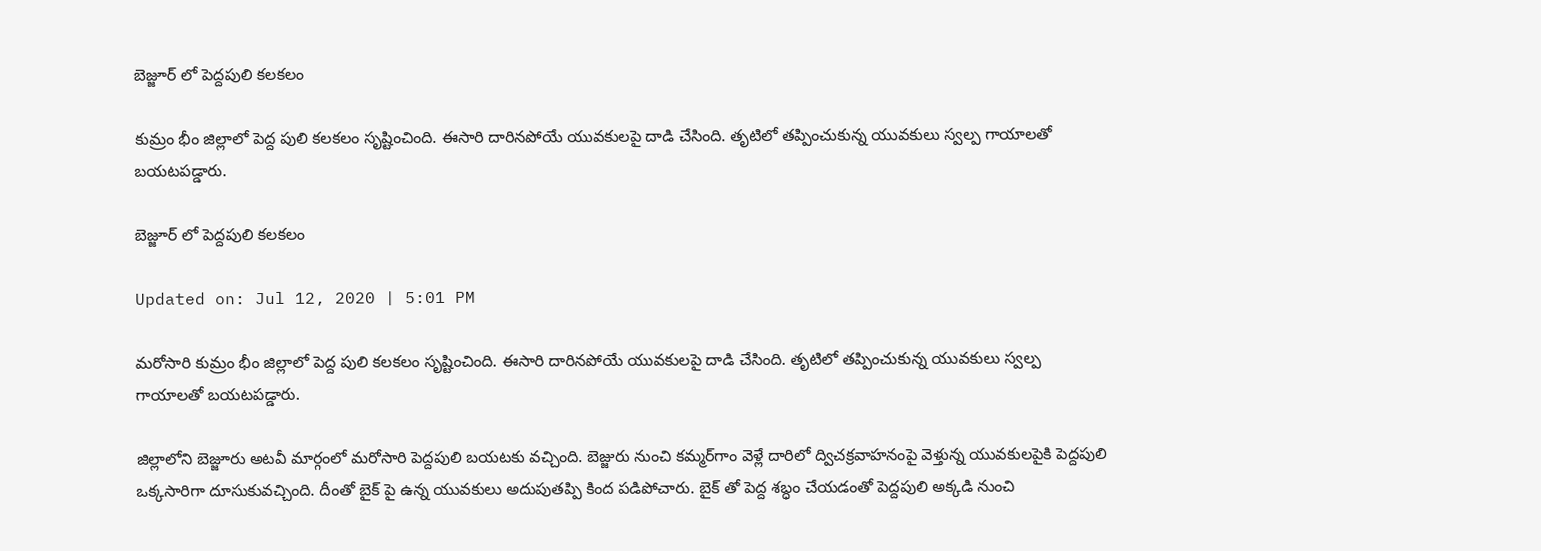బెజ్జూర్ లో పెద్దపులి కలకలం

కుమ్రం భీం జిల్లాలో పెద్ద పులి కలకలం సృష్టించింది. ఈసారి దారినపోయే యువకులపై దాడి చేసింది. తృటిలో తప్పించుకున్న యువకులు స్వల్ప గాయాలతో బయటపడ్డారు.

బెజ్జూర్ లో పెద్దపులి కలకలం

Updated on: Jul 12, 2020 | 5:01 PM

మరోసారి కుమ్రం భీం జిల్లాలో పెద్ద పులి కలకలం సృష్టించింది. ఈసారి దారినపోయే యువకులపై దాడి చేసింది. తృటిలో తప్పించుకున్న యువకులు స్వల్ప గాయాలతో బయటపడ్డారు.

జిల్లాలోని బెజ్జూరు అటవీ మార్గంలో మరోసారి పెద్దపులి బయటకు వచ్చింది. బెజ్జురు నుంచి కమ్మర్‌గాం వెళ్లే దారిలో ద్విచక్రవాహనంపై వెళ్తున్న యువకులపైకి పెద్దపులి ఒక్కసారిగా దూసుకువచ్చింది. దీంతో బైక్ పై ఉన్న యువకులు అదుపుతప్పి కింద పడిపోచారు. బైక్ తో పెద్ద శబ్ధం చేయడంతో పెద్దపులి అక్కడి నుంచి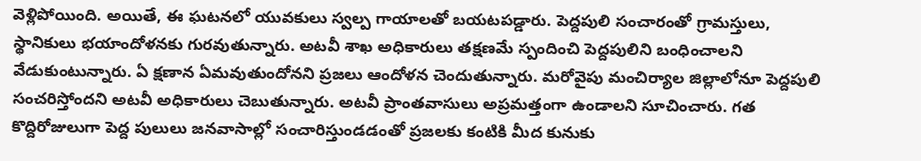వెళ్లిపోయింది. అయితే, ఈ ఘటనలో యువకులు స్వల్ప గాయాలతో బయటపడ్డారు. పెద్దపులి సంచారంతో గ్రామస్తులు, స్థానికులు భయాందోళనకు గురవుతున్నారు. అటవీ శాఖ అధికారులు తక్షణమే స్పందించి పెద్దపులిని బంధించాలని వేడుకుంటున్నారు. ఏ క్షణాన ఏమవుతుందోనని ప్రజలు ఆందోళన చెందుతున్నారు. మరోవైపు మంచిర్యాల జిల్లాలోనూ పెద్దపులి సంచరిస్తోందని అటవీ అధికారులు చెబుతున్నారు. అటవీ ప్రాంతవాసులు అప్రమత్తంగా ఉండాలని సూచించారు. గత కొద్దిరోజులుగా పెద్ద పులులు జనవాసాల్లో సంచారిస్తుండడంతో ప్రజలకు కంటికి మీద కునుకు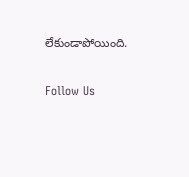లేకుండాపోయింది.

Follow Us